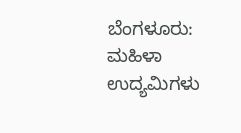ಬೆಂಗಳೂರು: ಮಹಿಳಾ ಉದ್ಯಮಿಗಳು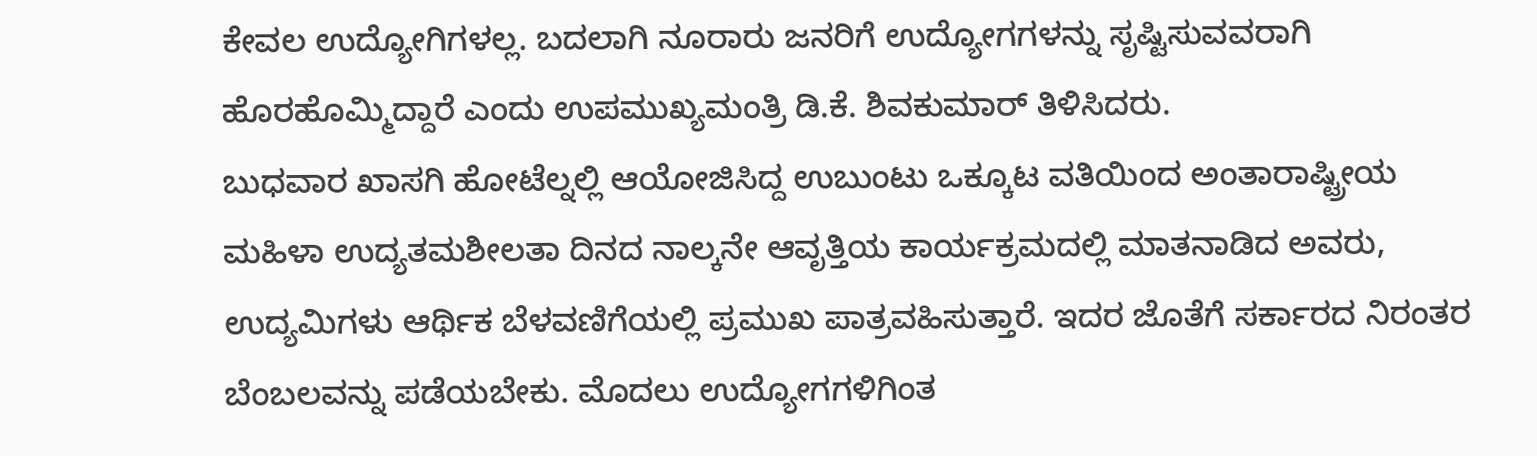ಕೇವಲ ಉದ್ಯೋಗಿಗಳಲ್ಲ. ಬದಲಾಗಿ ನೂರಾರು ಜನರಿಗೆ ಉದ್ಯೋಗಗಳನ್ನು ಸೃಷ್ಟಿಸುವವರಾಗಿ ಹೊರಹೊಮ್ಮಿದ್ದಾರೆ ಎಂದು ಉಪಮುಖ್ಯಮಂತ್ರಿ ಡಿ.ಕೆ. ಶಿವಕುಮಾರ್ ತಿಳಿಸಿದರು.
ಬುಧವಾರ ಖಾಸಗಿ ಹೋಟೆಲ್ನಲ್ಲಿ ಆಯೋಜಿಸಿದ್ದ ಉಬುಂಟು ಒಕ್ಕೂಟ ವತಿಯಿಂದ ಅಂತಾರಾಷ್ಟ್ರೀಯ ಮಹಿಳಾ ಉದ್ಯತಮಶೀಲತಾ ದಿನದ ನಾಲ್ಕನೇ ಆವೃತ್ತಿಯ ಕಾರ್ಯಕ್ರಮದಲ್ಲಿ ಮಾತನಾಡಿದ ಅವರು, ಉದ್ಯಮಿಗಳು ಆರ್ಥಿಕ ಬೆಳವಣಿಗೆಯಲ್ಲಿ ಪ್ರಮುಖ ಪಾತ್ರವಹಿಸುತ್ತಾರೆ. ಇದರ ಜೊತೆಗೆ ಸರ್ಕಾರದ ನಿರಂತರ ಬೆಂಬಲವನ್ನು ಪಡೆಯಬೇಕು. ಮೊದಲು ಉದ್ಯೋಗಗಳಿಗಿಂತ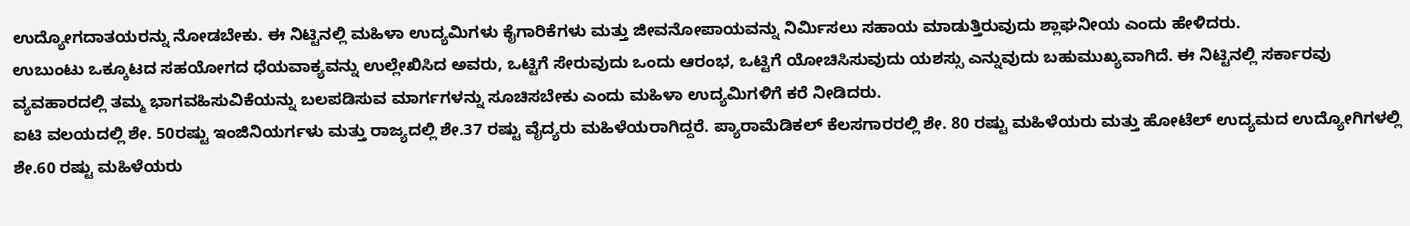ಉದ್ಯೋಗದಾತಯರನ್ನು ನೋಡಬೇಕು. ಈ ನಿಟ್ಟಿನಲ್ಲಿ ಮಹಿಳಾ ಉದ್ಯಮಿಗಳು ಕೈಗಾರಿಕೆಗಳು ಮತ್ತು ಜೀವನೋಪಾಯವನ್ನು ನಿರ್ಮಿಸಲು ಸಹಾಯ ಮಾಡುತ್ತಿರುವುದು ಶ್ಲಾಘನೀಯ ಎಂದು ಹೇಳಿದರು.
ಉಬುಂಟು ಒಕ್ಕೂಟದ ಸಹಯೋಗದ ಧೆಯವಾಕ್ಯವನ್ನು ಉಲ್ಲೇಖಿಸಿದ ಅವರು, ಒಟ್ಟಿಗೆ ಸೇರುವುದು ಒಂದು ಆರಂಭ, ಒಟ್ಟಿಗೆ ಯೋಚಿಸಿಸುವುದು ಯಶಸ್ಸು ಎನ್ನುವುದು ಬಹುಮುಖ್ಯವಾಗಿದೆ. ಈ ನಿಟ್ಟಿನಲ್ಲಿ ಸರ್ಕಾರವು ವ್ಯವಹಾರದಲ್ಲಿ ತಮ್ಮ ಭಾಗವಹಿಸುವಿಕೆಯನ್ನು ಬಲಪಡಿಸುವ ಮಾರ್ಗಗಳನ್ನು ಸೂಚಿಸಬೇಕು ಎಂದು ಮಹಿಳಾ ಉದ್ಯಮಿಗಳಿಗೆ ಕರೆ ನೀಡಿದರು.
ಐಟಿ ವಲಯದಲ್ಲಿ ಶೇ. 50ರಷ್ಟು ಇಂಜಿನಿಯರ್ಗಳು ಮತ್ತು ರಾಜ್ಯದಲ್ಲಿ ಶೇ.37 ರಷ್ಟು ವೈದ್ಯರು ಮಹಿಳೆಯರಾಗಿದ್ದರೆ. ಪ್ಯಾರಾಮೆಡಿಕಲ್ ಕೆಲಸಗಾರರಲ್ಲಿ ಶೇ. 80 ರಷ್ಟು ಮಹಿಳೆಯರು ಮತ್ತು ಹೋಟೆಲ್ ಉದ್ಯಮದ ಉದ್ಯೋಗಿಗಳಲ್ಲಿ ಶೇ.60 ರಷ್ಟು ಮಹಿಳೆಯರು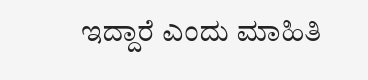ಇದ್ದಾರೆ ಎಂದು ಮಾಹಿತಿ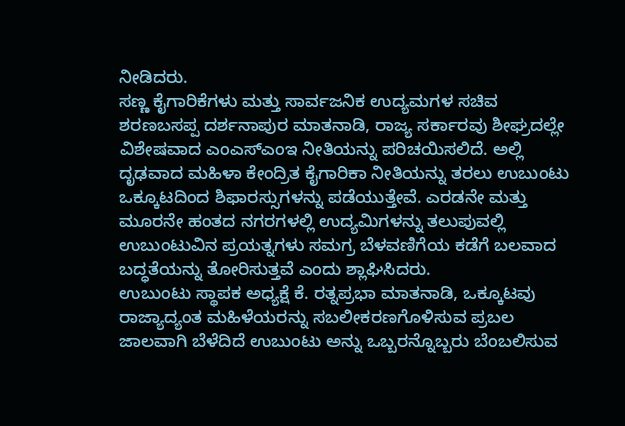ನೀಡಿದರು.
ಸಣ್ಣ ಕೈಗಾರಿಕೆಗಳು ಮತ್ತು ಸಾರ್ವಜನಿಕ ಉದ್ಯಮಗಳ ಸಚಿವ ಶರಣಬಸಪ್ಪ ದರ್ಶನಾಪುರ ಮಾತನಾಡಿ, ರಾಜ್ಯ ಸರ್ಕಾರವು ಶೀಘ್ರದಲ್ಲೇ ವಿಶೇಷವಾದ ಎಂಎಸ್ಎಂಇ ನೀತಿಯನ್ನು ಪರಿಚಯಿಸಲಿದೆ. ಅಲ್ಲಿ ದೃಢವಾದ ಮಹಿಳಾ ಕೇಂದ್ರಿತ ಕೈಗಾರಿಕಾ ನೀತಿಯನ್ನು ತರಲು ಉಬುಂಟು ಒಕ್ಕೂಟದಿಂದ ಶಿಫಾರಸ್ಸುಗಳನ್ನು ಪಡೆಯುತ್ತೇವೆ. ಎರಡನೇ ಮತ್ತು ಮೂರನೇ ಹಂತದ ನಗರಗಳಲ್ಲಿ ಉದ್ಯಮಿಗಳನ್ನು ತಲುಪುವಲ್ಲಿ ಉಬುಂಟುವಿನ ಪ್ರಯತ್ನಗಳು ಸಮಗ್ರ ಬೆಳವಣಿಗೆಯ ಕಡೆಗೆ ಬಲವಾದ ಬದ್ಧತೆಯನ್ನು ತೋರಿಸುತ್ತವೆ ಎಂದು ಶ್ಲಾಘಿಸಿದರು.
ಉಬುಂಟು ಸ್ಥಾಪಕ ಅಧ್ಯಕ್ಷೆ ಕೆ. ರತ್ನಪ್ರಭಾ ಮಾತನಾಡಿ, ಒಕ್ಕೂಟವು ರಾಜ್ಯಾದ್ಯಂತ ಮಹಿಳೆಯರನ್ನು ಸಬಲೀಕರಣಗೊಳಿಸುವ ಪ್ರಬಲ ಜಾಲವಾಗಿ ಬೆಳೆದಿದೆ ಉಬುಂಟು ಅನ್ನು ಒಬ್ಬರನ್ನೊಬ್ಬರು ಬೆಂಬಲಿಸುವ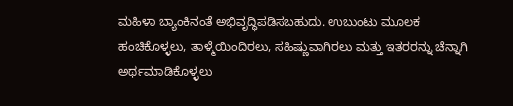ಮಹಿಳಾ ಬ್ಯಾಂಕಿನಂತೆ ಅಭಿವೃದ್ಧಿಪಡಿಸಬಹುದು. ಉಬುಂಟು ಮೂಲಕ ಹಂಚಿಕೊಳ್ಳಲು, ತಾಳ್ಮೆಯಿಂದಿರಲು, ಸಹಿಷ್ಣುವಾಗಿರಲು ಮತ್ತು ಇತರರನ್ನು ಚೆನ್ನಾಗಿ ಅರ್ಥಮಾಡಿಕೊಳ್ಳಲು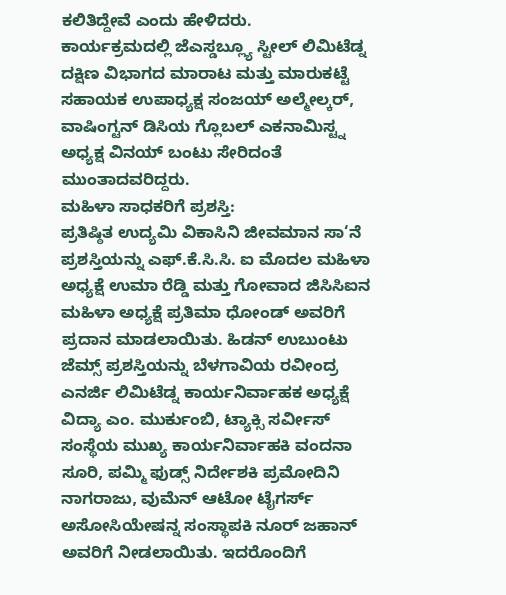ಕಲಿತಿದ್ದೇವೆ ಎಂದು ಹೇಳಿದರು.
ಕಾರ್ಯಕ್ರಮದಲ್ಲಿ ಜೆಎಸ್ಡಬ್ಲ್ಯೂ ಸ್ಟೀಲ್ ಲಿಮಿಟೆಡ್ನ ದಕ್ಷಿಣ ವಿಭಾಗದ ಮಾರಾಟ ಮತ್ತು ಮಾರುಕಟ್ಟೆ ಸಹಾಯಕ ಉಪಾಧ್ಯಕ್ಷ ಸಂಜಯ್ ಅಲ್ಮೇಲ್ಕರ್, ವಾಷಿಂಗ್ಟನ್ ಡಿಸಿಯ ಗ್ಲೊಬಲ್ ಎಕನಾಮಿಸ್ಟ್ನ ಅಧ್ಯಕ್ಷ ವಿನಯ್ ಬಂಟು ಸೇರಿದಂತೆ ಮುಂತಾದವರಿದ್ದರು.
ಮಹಿಳಾ ಸಾಧಕರಿಗೆ ಪ್ರಶಸ್ತಿ:
ಪ್ರತಿಷ್ಠಿತ ಉದ್ಯಮಿ ವಿಕಾಸಿನಿ ಜೀವಮಾನ ಸಾ‘ನೆ ಪ್ರಶಸ್ತಿಯನ್ನು ಎಫ್.ಕೆ.ಸಿ.ಸಿ. ಐ ಮೊದಲ ಮಹಿಳಾ ಅಧ್ಯಕ್ಷೆ ಉಮಾ ರೆಡ್ಡಿ ಮತ್ತು ಗೋವಾದ ಜಿಸಿಸಿಐನ ಮಹಿಳಾ ಅಧ್ಯಕ್ಷೆ ಪ್ರತಿಮಾ ಧೋಂಡ್ ಅವರಿಗೆ ಪ್ರದಾನ ಮಾಡಲಾಯಿತು. ಹಿಡನ್ ಉಬುಂಟು ಜೆಮ್ಸ್ ಪ್ರಶಸ್ತಿಯನ್ನು ಬೆಳಗಾವಿಯ ರವೀಂದ್ರ ಎನರ್ಜಿ ಲಿಮಿಟೆಡ್ನ ಕಾರ್ಯನಿರ್ವಾಹಕ ಅಧ್ಯಕ್ಷೆ ವಿದ್ಯಾ ಎಂ. ಮುರ್ಕುಂಬಿ, ಟ್ಯಾಕ್ಸಿ ಸರ್ವೀಸ್ ಸಂಸ್ಥೆಯ ಮುಖ್ಯ ಕಾರ್ಯನಿರ್ವಾಹಕಿ ವಂದನಾ ಸೂರಿ, ಪಮ್ಮಿ ಫುಡ್ಸ್ ನಿರ್ದೇಶಕಿ ಪ್ರಮೋದಿನಿ ನಾಗರಾಜು, ವುಮೆನ್ ಆಟೋ ಟೈಗರ್ಸ್ ಅಸೋಸಿಯೇಷನ್ನ ಸಂಸ್ಥಾಪಕಿ ನೂರ್ ಜಹಾನ್ ಅವರಿಗೆ ನೀಡಲಾಯಿತು. ಇದರೊಂದಿಗೆ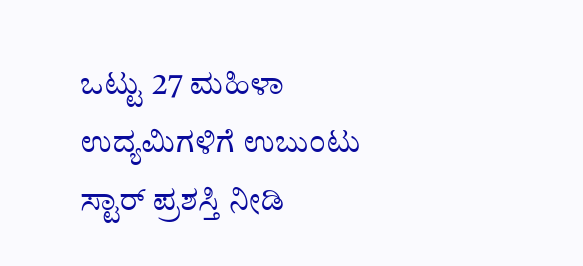ಒಟ್ಟು 27 ಮಹಿಳಾ ಉದ್ಯಮಿಗಳಿಗೆ ಉಬುಂಟು ಸ್ಟಾರ್ ಪ್ರಶಸ್ತಿ ನೀಡಿ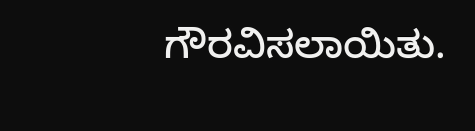ಗೌರವಿಸಲಾಯಿತು.